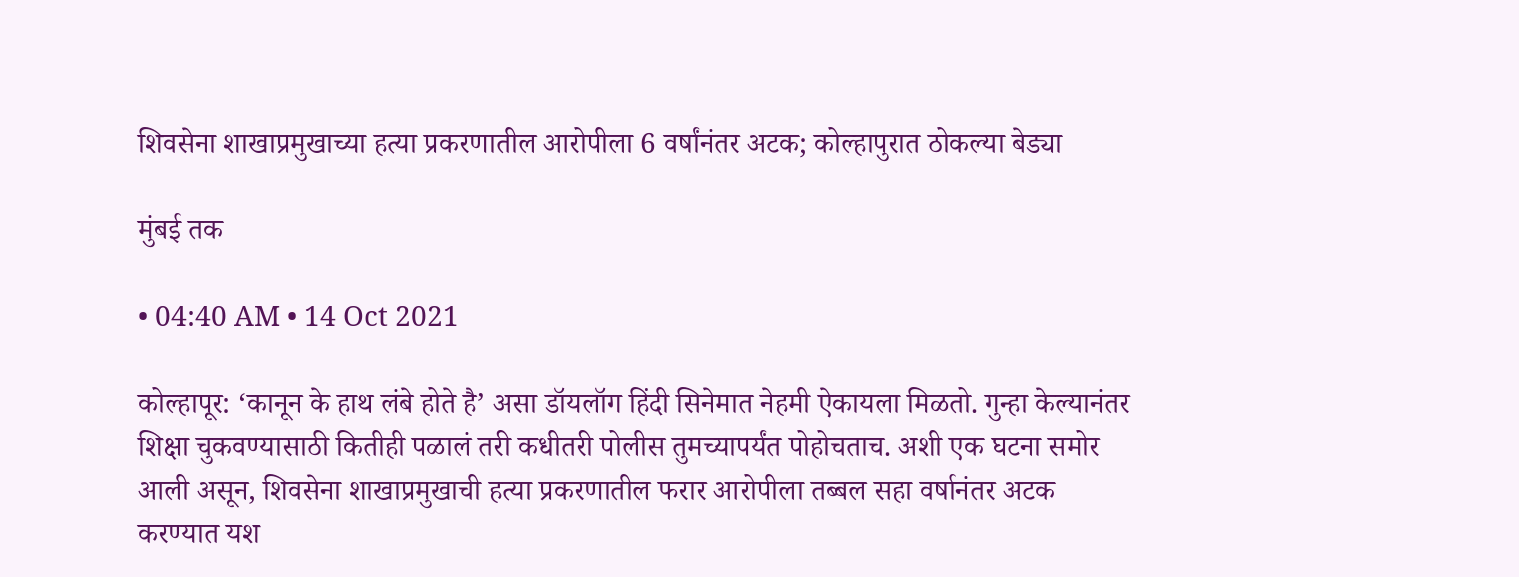शिवसेना शाखाप्रमुखाच्या हत्या प्रकरणातील आरोपीला 6 वर्षांनंतर अटक; कोल्हापुरात ठोकल्या बेड्या

मुंबई तक

• 04:40 AM • 14 Oct 2021

कोल्हापूर: ‘कानून के हाथ लंबे होते है’ असा डॉयलॉग हिंदी सिनेमात नेहमी ऐकायला मिळतो. गुन्हा केल्यानंतर शिक्षा चुकवण्यासाठी कितीही पळालं तरी कधीतरी पोलीस तुमच्यापर्यंत पोहोचताच. अशी एक घटना समोर आली असून, शिवसेना शाखाप्रमुखाची हत्या प्रकरणातील फरार आरोपीला तब्बल सहा वर्षानंतर अटक करण्यात यश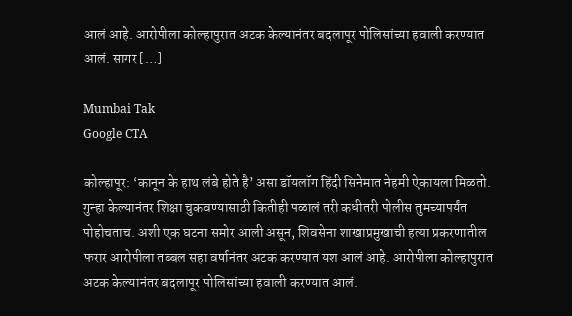आलं आहे. आरोपीला कोल्हापुरात अटक केल्यानंतर बदलापूर पोलिसांच्या हवाली करण्यात आलं. सागर […]

Mumbai Tak
Google CTA

कोल्हापूर: ‘कानून के हाथ लंबे होते है’ असा डॉयलॉग हिंदी सिनेमात नेहमी ऐकायला मिळतो. गुन्हा केल्यानंतर शिक्षा चुकवण्यासाठी कितीही पळालं तरी कधीतरी पोलीस तुमच्यापर्यंत पोहोचताच. अशी एक घटना समोर आली असून, शिवसेना शाखाप्रमुखाची हत्या प्रकरणातील फरार आरोपीला तब्बल सहा वर्षानंतर अटक करण्यात यश आलं आहे. आरोपीला कोल्हापुरात अटक केल्यानंतर बदलापूर पोलिसांच्या हवाली करण्यात आलं.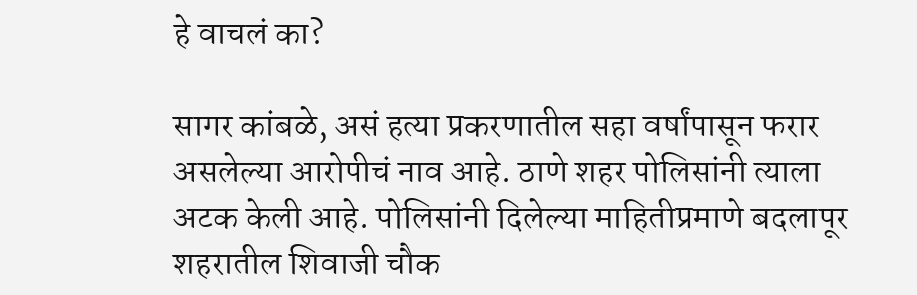हे वाचलं का?

सागर कांबळे, असं हत्या प्रकरणातील सहा वर्षांपासून फरार असलेल्या आरोपीचं नाव आहे. ठाणे शहर पोलिसांनी त्याला अटक केली आहे. पोलिसांनी दिलेल्या माहितीप्रमाणे बदलापूर शहरातील शिवाजी चौक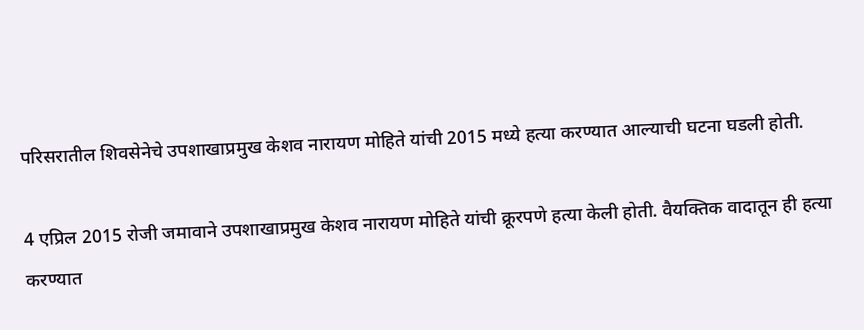परिसरातील शिवसेनेचे उपशाखाप्रमुख केशव नारायण मोहिते यांची 2015 मध्ये हत्या करण्यात आल्याची घटना घडली होती.

4 एप्रिल 2015 रोजी जमावाने उपशाखाप्रमुख केशव नारायण मोहिते यांची क्रूरपणे हत्या केली होती. वैयक्तिक वादातून ही हत्या करण्यात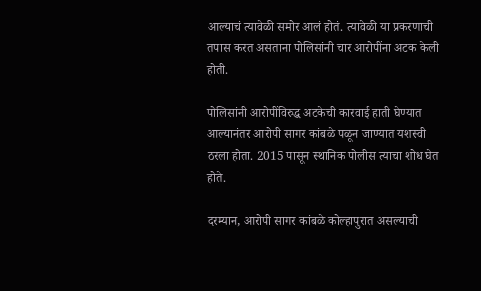आल्याचं त्यावेळी समोर आलं होतं. त्यावेळी या प्रकरणाची तपास करत असताना पोलिसांनी चार आरोपींना अटक केली होती.

पोलिसांनी आरोपींविरुद्ध अटकेची कारवाई हाती घेण्यात आल्यानंतर आरोपी सागर कांबळे पळून जाण्यात यशस्वी ठरला होता. 2015 पासून स्थानिक पोलीस त्याचा शोध घेत होते.

दरम्यान, आरोपी सागर कांबळे कोल्हापुरात असल्याची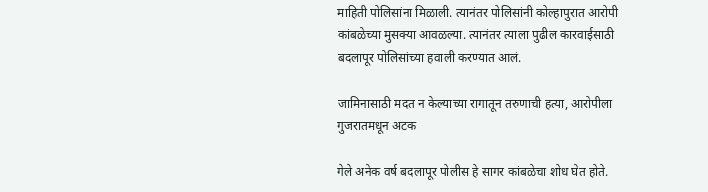माहिती पोलिसांना मिळाली. त्यानंतर पोलिसांनी कोल्हापुरात आरोपी कांबळेच्या मुसक्या आवळल्या. त्यानंतर त्याला पुढील कारवाईसाठी बदलापूर पोलिसांच्या हवाली करण्यात आलं.

जामिनासाठी मदत न केल्याच्या रागातून तरुणाची हत्या, आरोपीला गुजरातमधून अटक

गेले अनेक वर्ष बदलापूर पोलीस हे सागर कांबळेचा शोध घेत होते.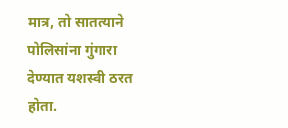मात्र, तो सातत्याने पोलिसांना गुंगारा देण्यात यशस्वी ठरत होता.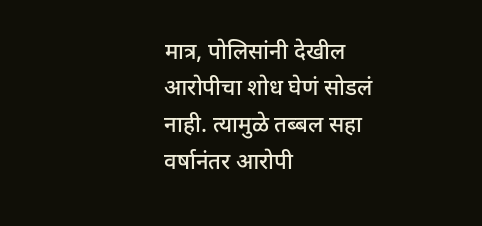मात्र, पोलिसांनी देखील आरोपीचा शोध घेणं सोडलं नाही. त्यामुळे तब्बल सहा वर्षानंतर आरोपी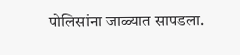पोलिसांना जाळ्यात सापडला.